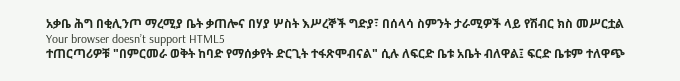አቃቤ ሕግ በቂሊንጦ ማረሚያ ቤት ቃጠሎና በሃያ ሦስት እሥረኞች ግድያ፣ በሰላሳ ስምንት ታራሚዎች ላይ የሽብር ክስ መሥርቷል
Your browser doesn’t support HTML5
ተጠርጣሪዎቹ "በምርመራ ወቅት ከባድ የማሰቃየት ድርጊት ተፋጽሞብናል" ሲሉ ለፍርድ ቤቱ አቤት ብለዋል፤ ፍርድ ቤቱም ተለዋጭ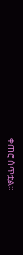ቀጠሮ ሰጥቷል።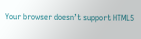Your browser doesn’t support HTML5